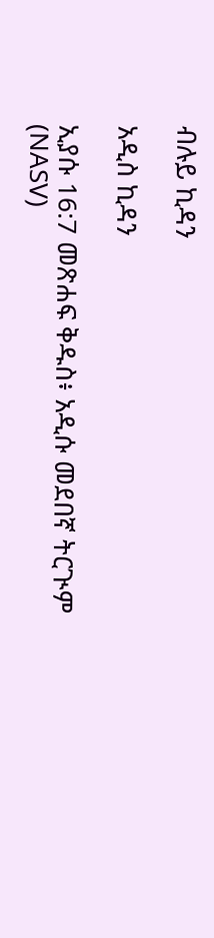ብሉይ ኪዳን

አዲስ ኪዳን

ኢያሱ 16:7 መጽሐፍ ቅዱስ፥ አዲሱ መደበኛ ትርጒም (NASV)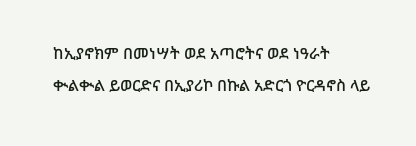ከኢያኖክም በመነሣት ወደ አጣሮትና ወደ ነዓራት ቊልቊል ይወርድና በኢያሪኮ በኩል አድርጎ ዮርዳኖስ ላይ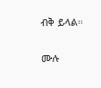ብቅ ይላል።

ሙሉ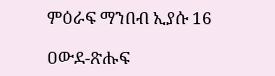ምዕራፍ ማንበብ ኢያሱ 16

ዐውደ-ጽሑፍ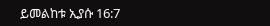ይመልከቱ ኢያሱ 16:7